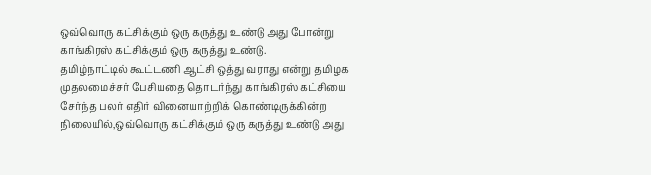ஒவ்வொரு கட்சிக்கும் ஒரு கருத்து உண்டு அது போன்று காங்கிரஸ் கட்சிக்கும் ஒரு கருத்து உண்டு.
தமிழ்நாட்டில் கூட்டணி ஆட்சி ஒத்து வராது என்று தமிழக முதலமைச்சர் பேசியதை தொடர்ந்து காங்கிரஸ் கட்சியை சேர்ந்த பலர் எதிர் வினையாற்றிக் கொண்டிருக்கின்ற நிலையில்,ஒவ்வொரு கட்சிக்கும் ஒரு கருத்து உண்டு அது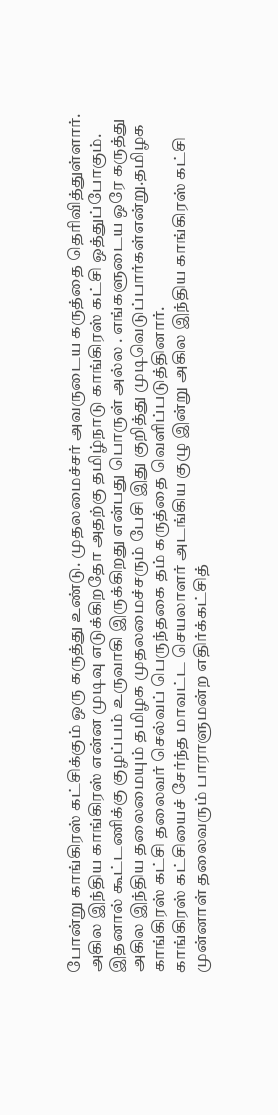போன்று காங்கிரஸ் கட்சிக்கும் ஒரு கருத்து உண்டு. முதலமைச்சர் அவருடைய கருத்தை தெரிவித்துள்ளார். அகில இந்திய காங்கிரஸ் என்ன முடிவு எடுக்கிறதோ அதற்கு தமிழ்நாடு காங்கிரஸ் கட்சி ஒத்துப்போகும். இதனால் கூட்டணிக்கு குழப்பம் உருவாகி இருக்கிறது என்பது பொருள் அல்ல . எங்களுடைய ஒரே கருத்து அகில இந்திய தலைமையும் தமிழக முதலமைச்சரும் பேசி இது குறித்து முடிவெடுப்பார்கள்என்று.தமிழக காங்கிரஸ் கட்சி தலைவர் செல்வப் பெருந்தகை தம் கருத்தை வெளிப்படுத்தினார்.
காங்கிரஸ் கட்சியைச் சேர்ந்த மாவட்ட செயலாளர் அடங்கிய குழு இன்று அகில இந்திய காங்கிரஸ் கட்சி முன்னாள் தலைவரும் பாராளுமன்ற எதிர்க்கட்சித்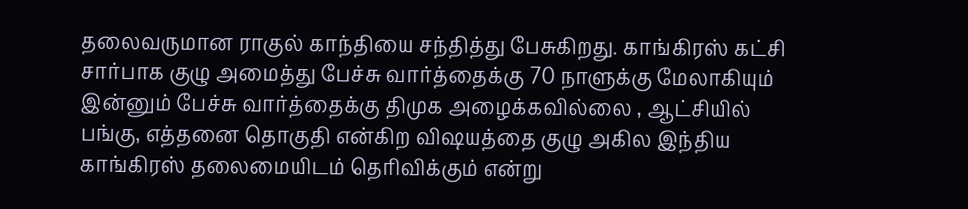தலைவருமான ராகுல் காந்தியை சந்தித்து பேசுகிறது. காங்கிரஸ் கட்சி சார்பாக குழு அமைத்து பேச்சு வார்த்தைக்கு 70 நாளுக்கு மேலாகியும் இன்னும் பேச்சு வார்த்தைக்கு திமுக அழைக்கவில்லை , ஆட்சியில் பங்கு, எத்தனை தொகுதி என்கிற விஷயத்தை குழு அகில இந்திய காங்கிரஸ் தலைமையிடம் தெரிவிக்கும் என்று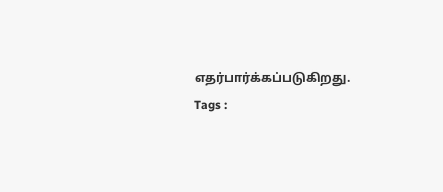எதர்பார்க்கப்படுகிறது.
Tags :